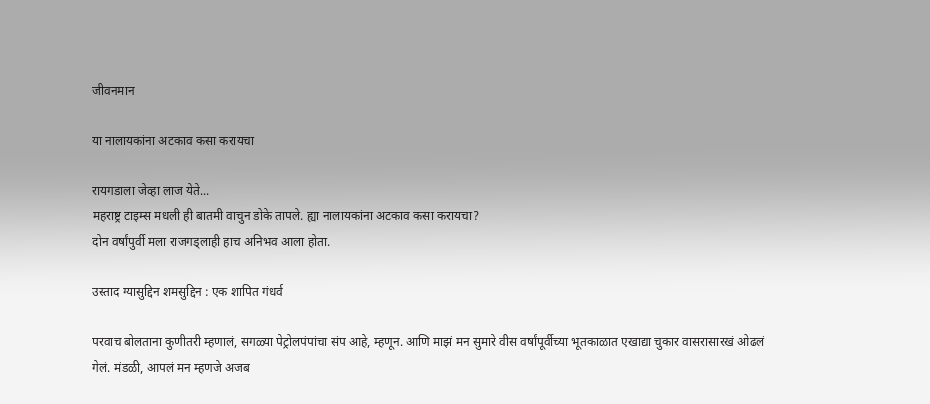जीवनमान

या नालायकांना अटकाव कसा करायचा

रायगडाला जेव्हा लाज येते...
महराष्ट्र टाइम्स मधली ही बातमी वाचुन डोके तापले. ह्या नालायकांना अटकाव कसा करायचा?
दोन वर्षांपुर्वी मला राजगड्लाही हाच अनिभव आला होता.

उस्ताद ग्यासुद्दिन शमसुद्दिन : एक शापित गंधर्व

परवाच बोलताना कुणीतरी म्हणालं, सगळ्या पेट्रोलपंपांचा संप आहे, म्हणून. आणि माझं मन सुमारे वीस वर्षांपूर्वीच्या भूतकाळात एखाद्या चुकार वासरासारखं ओढलं गेलं. मंडळी, आपलं मन म्हणजे अजब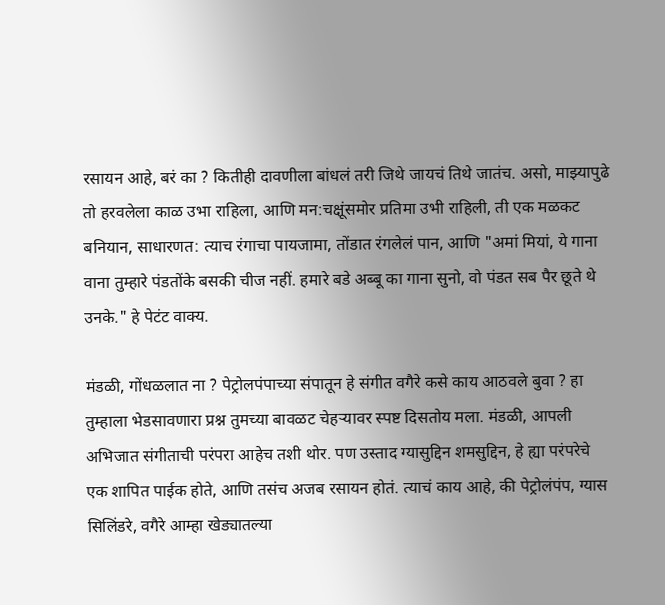रसायन आहे, बरं का ? कितीही दावणीला बांधलं तरी जिथे जायचं तिथे जातंच. असो, माझ्यापुढे तो हरवलेला काळ उभा राहिला, आणि मन:चक्षूंसमोर प्रतिमा उभी राहिली, ती एक मळकट बनियान, साधारणत: त्याच रंगाचा पायजामा, तोंडात रंगलेलं पान, आणि "अमां मियां, ये गाना वाना तुम्हारे पंडतोंके बसकी चीज नहीं. हमारे बडे अब्बू का गाना सुनो, वो पंडत सब पैर छूते थे उनके." हे पेटंट वाक्य.

मंडळी, गोंधळलात ना ? पेट्रोलपंपाच्या संपातून हे संगीत वगैरे कसे काय आठवले बुवा ? हा तुम्हाला भेडसावणारा प्रश्न तुमच्या बावळट चेहऱ्यावर स्पष्ट दिसतोय मला. मंडळी, आपली अभिजात संगीताची परंपरा आहेच तशी थोर. पण उस्ताद ग्यासुद्दिन शमसुद्दिन, हे ह्या परंपरेचे एक शापित पाईक होते, आणि तसंच अजब रसायन होतं. त्याचं काय आहे, की पेट्रोलंपंप, ग्यास सिलिंडरे, वगैरे आम्हा खेड्यातल्या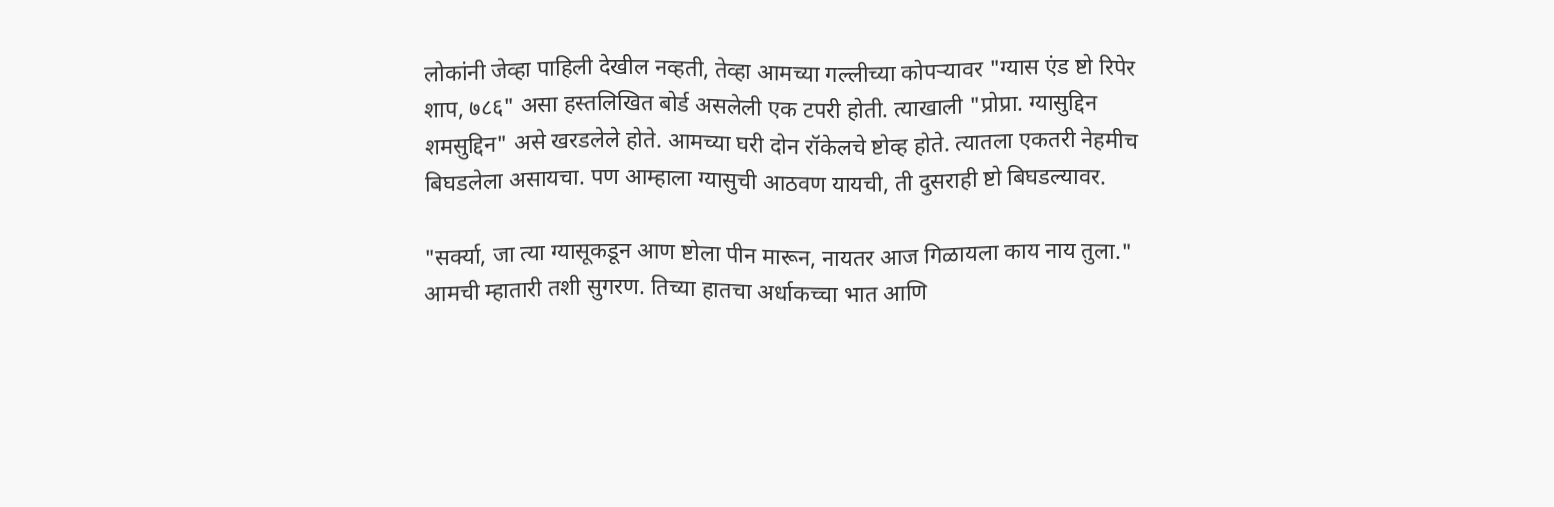लोकांनी जेव्हा पाहिली देखील नव्हती, तेव्हा आमच्या गल्लीच्या कोपऱ्यावर "ग्यास एंड ष्टो रिपेर शाप, ७८६" असा हस्तलिखित बोर्ड असलेली एक टपरी होती. त्याखाली "प्रोप्रा. ग्यासुद्दिन शमसुद्दिन" असे खरडलेले होते. आमच्या घरी दोन रॉकेलचे ष्टोव्ह होते. त्यातला एकतरी नेहमीच बिघडलेला असायचा. पण आम्हाला ग्यासुची आठवण यायची, ती दुसराही ष्टो बिघडल्यावर.

"सर्क्या, जा त्या ग्यासूकडून आण ष्टोला पीन मारून, नायतर आज गिळायला काय नाय तुला." आमची म्हातारी तशी सुगरण. तिच्या हातचा अर्धाकच्चा भात आणि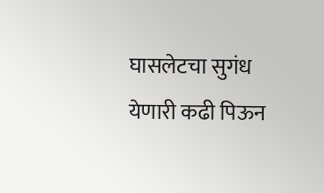घासलेटचा सुगंध येणारी कढी पिऊन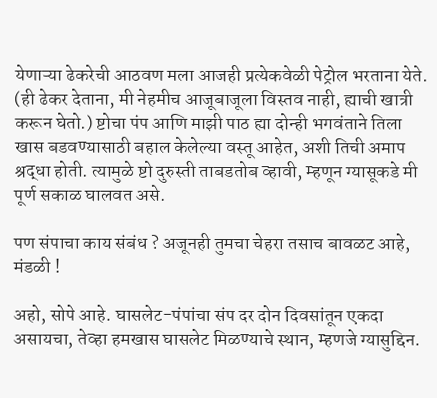येणाऱ्या ढेकरेची आठवण मला आजही प्रत्येकवेळी पेट्रोल भरताना येते. (ही ढेकर देताना, मी नेहमीच आजूबाजूला विस्तव नाही, ह्याची खात्री करून घेतो.) ष्टोचा पंप आणि माझी पाठ ह्या दोन्ही भगवंताने तिला खास बडवण्यासाठी बहाल केलेल्या वस्तू आहेत, अशी तिची अमाप श्रद्धा होती. त्यामुळे ष्टो दुरुस्ती ताबडतोब व्हावी, म्हणून ग्यासूकडे मी पूर्ण सकाळ घालवत असे.

पण संपाचा काय संबंध ? अजूनही तुमचा चेहरा तसाच बावळट आहे, मंडळी !

अहो, सोपे आहे. घासलेट-पंपांचा संप दर दोन दिवसांतून एकदा असायचा, तेव्हा हमखास घासलेट मिळण्याचे स्थान, म्हणजे ग्यासुद्दिन.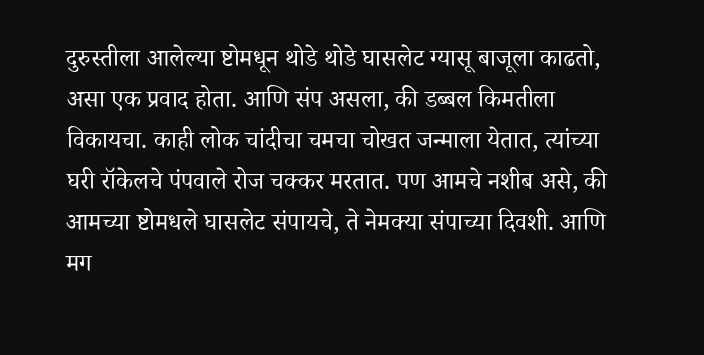दुरुस्तीला आलेल्या ष्टोमधून थोडे थोडे घासलेट ग्यासू बाजूला काढतो, असा एक प्रवाद होता. आणि संप असला, की डब्बल किमतीला विकायचा. काही लोक चांदीचा चमचा चोखत जन्माला येतात, त्यांच्या घरी रॉकेलचे पंपवाले रोज चक्कर मरतात. पण आमचे नशीब असे, की आमच्या ष्टोमधले घासलेट संपायचे, ते नेमक्या संपाच्या दिवशी. आणि मग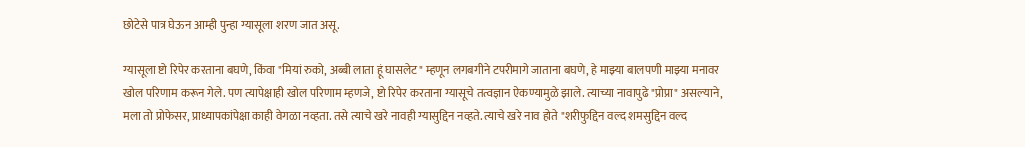छोटेसे पात्र घेऊन आम्ही पुन्हा ग्यासूला शरण जात असू.

ग्यासूला ष्टो रिपेर करताना बघणे, किंवा "मियां रुको, अब्बी लाता हूं घासलेट" म्हणून लगबगीने टपरीमागे जाताना बघणे, हे माझ्या बालपणी माझ्या मनावर खोल परिणाम करून गेले. पण त्यापेक्षाही खोल परिणाम म्हणजे, ष्टो रिपेर करताना ग्यासूचे तत्वज्ञान ऐकण्यामुळे झाले. त्याच्या नावापुढे "प्रोप्रा" असल्याने, मला तो प्रोफेसर, प्राध्यापकांपेक्षा काही वेगळा नव्हता. तसे त्याचे खरे नावही ग्यासुद्दिन नव्हते. त्याचे खरे नाव होते "शरीफुद्दिन वल्द शमसुद्दिन वल्द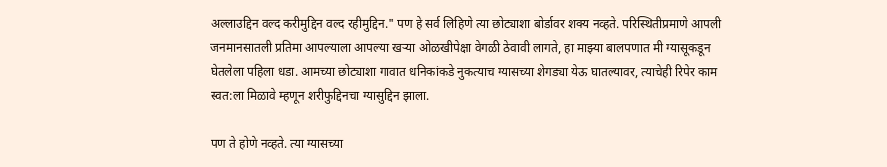अल्लाउद्दिन वल्द करीमुद्दिन वल्द रहीमुद्दिन." पण हे सर्व लिहिणे त्या छोट्याशा बोर्डावर शक्य नव्हते. परिस्थितीप्रमाणे आपली जनमानसातली प्रतिमा आपल्याला आपल्या खऱ्या ओळखीपेक्षा वेगळी ठेवावी लागते, हा माझ्या बालपणात मी ग्यासूकडून घेतलेला पहिला धडा. आमच्या छोट्याशा गावात धनिकांकडे नुकत्याच ग्यासच्या शेगड्या येऊ घातल्यावर, त्याचेही रिपेर काम स्वत:ला मिळावे म्हणून शरीफुद्दिनचा ग्यासुद्दिन झाला.

पण ते होणे नव्हते. त्या ग्यासच्या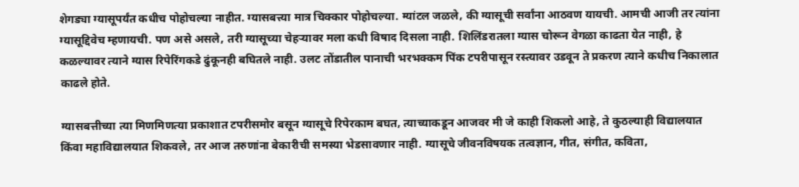शेगड्या ग्यासूपर्यंत कधीच पोहोचल्या नाहीत. ग्यासबत्त्या मात्र चिक्कार पोहोचल्या. म्यांटल जळले, की ग्यासूची सर्वांना आठवण यायची. आमची आजी तर त्यांना ग्यासूद्दिवेच म्हणायची. पण असे असले, तरी ग्यासूच्या चेहऱ्यावर मला कधी विषाद दिसला नाही. शिलिंडरातला ग्यास चोरून वेगळा काढता येत नाही, हे कळल्यावर त्याने ग्यास रिपेरिंगकडे ढुंकूनही बघितले नाही. उलट तोंडातील पानाची भरभक्कम पिंक टपरीपासून रस्त्यावर उडवून ते प्रकरण त्याने कधीच निकालात काढले होते.

ग्यासबत्तीच्या त्या मिणमिणत्या प्रकाशात टपरीसमोर बसून ग्यासूचे रिपेरकाम बघत, त्याच्याकडून आजवर मी जे काही शिकलो आहे, ते कुठल्याही विद्यालयात किंवा महाविद्यालयात शिकवले, तर आज तरुणांना बेकारीची समस्या भेडसावणार नाही. ग्यासूचे जीवनविषयक तत्वज्ञान, गीत, संगीत, कविता,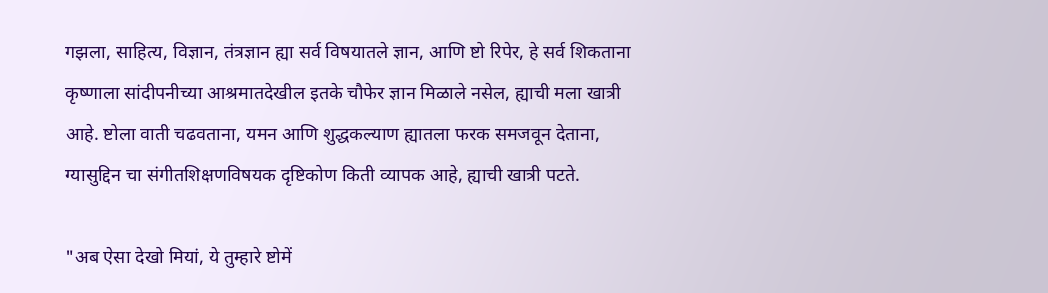गझला, साहित्य, विज्ञान, तंत्रज्ञान ह्या सर्व विषयातले ज्ञान, आणि ष्टो रिपेर, हे सर्व शिकताना कृष्णाला सांदीपनीच्या आश्रमातदेखील इतके चौफेर ज्ञान मिळाले नसेल, ह्याची मला खात्री आहे. ष्टोला वाती चढवताना, यमन आणि शुद्धकल्याण ह्यातला फरक समजवून देताना, ग्यासुद्दिन चा संगीतशिक्षणविषयक दृष्टिकोण किती व्यापक आहे, ह्याची खात्री पटते.

"अब ऐसा देखो मियां, ये तुम्हारे ष्टोमें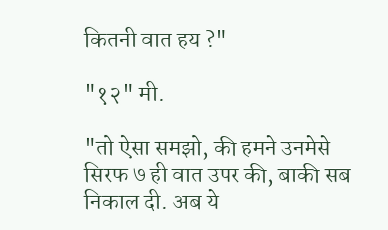कितनी वात हय ?"

"१२" मी.

"तो ऐसा समझो, की हमने उनमेसे सिरफ ७ ही वात उपर की, बाकी सब निकाल दी. अब ये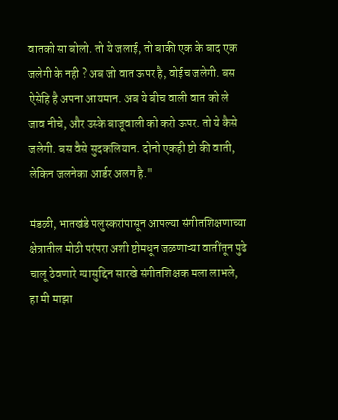वातको सा बोलो. तो ये जलाई, तो बाकी एक के बाद एक जलेगी के नही ? अब जो वात ऊपर है, वोईच जलेगी. बस ऐसेहि है अपना आयमान. अब ये बीच वाली वात को ले जाव नीचे, और उस्के बाजूवाली को करो ऊपर. तो ये कैसे जलेगी. बस वैसे सुदकलियान. दोनो एकही ष्टो की वाती, लेकिन जलनेका आर्डर अलग है."

मंडळी, भातखंडे पलुस्करांपासून आपल्या संगीतशिक्षणाच्या क्षेत्रातील मोठी परंपरा अशी ष्टोमधून जळणाऱ्या वातींतून पुढे चालू ठेवणारे ग्यासुद्दिन सारखे संगीतशिक्षक मला लाभले, हा मी माझा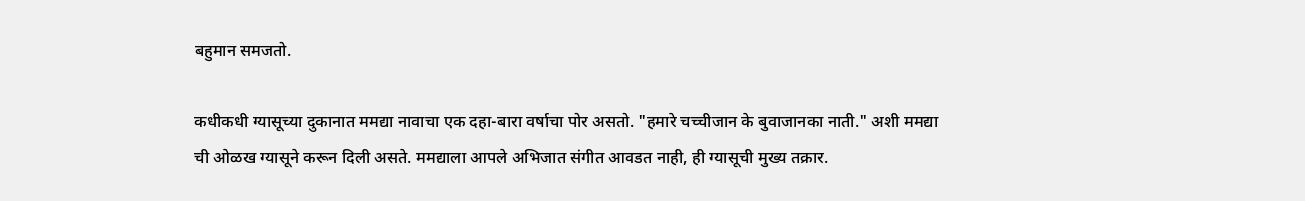बहुमान समजतो.

कधीकधी ग्यासूच्या दुकानात ममद्या नावाचा एक दहा-बारा वर्षाचा पोर असतो. "हमारे चच्चीजान के बुवाजानका नाती." अशी ममद्या ची ओळख ग्यासूने करून दिली असते. ममद्याला आपले अभिजात संगीत आवडत नाही, ही ग्यासूची मुख्य तक्रार.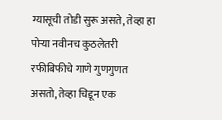ग्यासूची तोडी सुरू असते, तेव्हा हा पोऱ्या नवीनच कुठलेतरी रफीबिफीचे गाणे गुणगुणत असतो, तेव्हा चिडून एक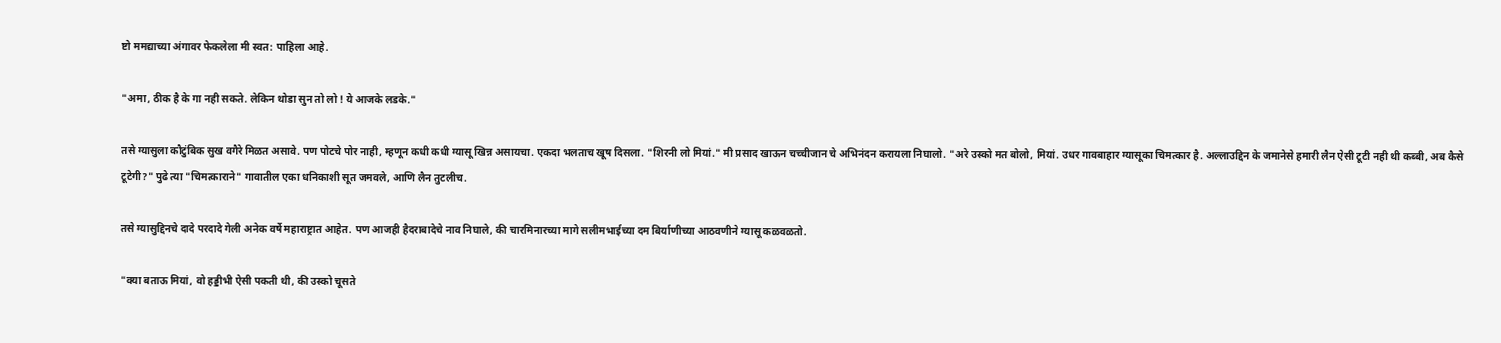ष्टो ममद्याच्या अंगावर फेकलेला मी स्वत: पाहिला आहे.

"अमा, ठीक है के गा नही सकते. लेकिन थोडा सुन तो लो ! ये आजके लडके."

तसे ग्यासुला कौटुंबिक सुख वगैरे मिळत असावे. पण पोटचे पोर नाही, म्हणून कधी कधी ग्यासू खिन्न असायचा. एकदा भलताच खूष दिसला. "शिरनी लो मियां." मी प्रसाद खाऊन चच्चीजान चे अभिनंदन करायला निघालो. "अरे उस्को मत बोलो, मियां. उधर गावबाहार ग्यासूका चिमत्कार है. अल्लाउद्दिन के जमानेसे हमारी लैन ऐसी टूटी नही थी कब्बी, अब कैसे टूटेगी?" पुढे त्या "चिमत्काराने" गावातील एका धनिकाशी सूत जमवले, आणि लैन तुटलीच.

तसे ग्यासुद्दिनचे दादे परदादे गेली अनेक वर्षे महाराष्ट्रात आहेत. पण आजही हैदराबादेचे नाव निघाले, की चारमिनारच्या मागे सलीमभाईच्या दम बिर्याणीच्या आठवणीने ग्यासू कळवळतो.

"क्या बताऊ मियां, वो हड्डीभी ऐसी पकती थी, की उस्को चूसते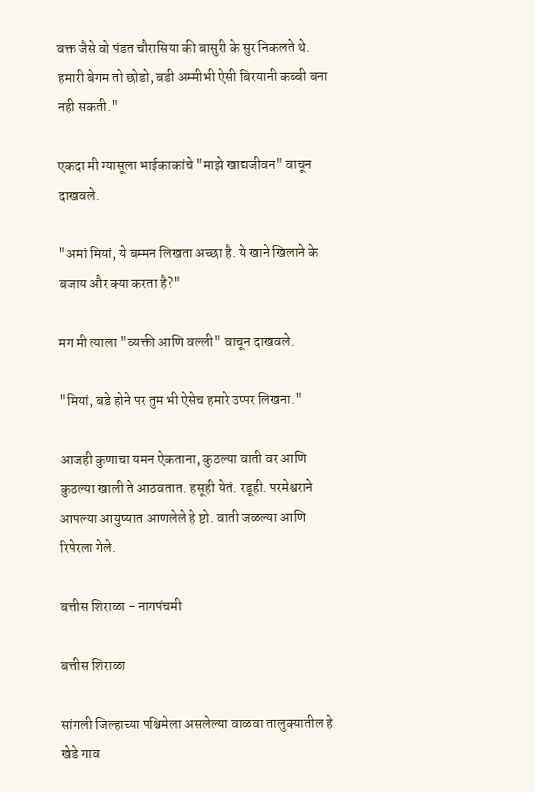वक्त जैसे वो पंडत चौरासिया की बासुरी के सुर निकलते थे. हमारी बेगम तो छोडो, बडी अम्मीभी ऐसी बिरयानी कब्बी बना नही सकती."

एकदा मी ग्यासूला भाईकाकांचे "माझे खाद्यजीवन" वाचून दाखवले.

"अमां मियां, ये बम्मन लिखता अच्छा है. ये खाने खिलाने के बजाय और क्या करता है?"

मग मी त्याला "व्यक्ती आणि वल्ली" वाचून दाखवले.

"मियां, बडे होने पर तुम भी ऐसेच हमारे उप्पर लिखना."

आजही कुणाचा यमन ऐकताना, कुठल्या वाती वर आणि कुठल्या खाली ते आठवतात. हसूही येतं. रडूही. परमेश्वराने आपल्या आयुष्यात आणलेले हे ष्टो. वाती जळल्या आणि रिपेरला गेले.

बत्तीस शिराळा - नागपंचमी

बत्तीस शिराळा

सांगली जिल्हाच्या पश्चिमेला असलेल्या वाळवा तालुक्यातील हे खेडे गाव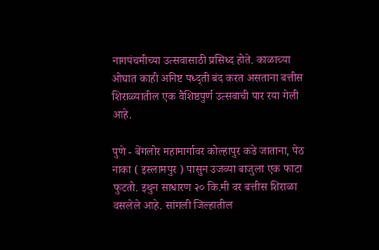नागपंचमीच्या उत्सवासाठी प्रसिध्द होते. काळाच्या ओघात काही अनिष्ट पध्द्ती बंद करत असताना बत्तीस शिराळ्यातील एक वैशिष्ठपुर्ण उत्सवाची पार रया गेली आहे.

पुणे - बेंगलोर महामार्गावर कोल्हापुर कडे जाताना, पेठ नाका ( इस्लामपुर ) पासुन उजव्या बाजुला एक फाटा फुटतो. इथुन साधारण २० कि.मी वर बत्तीस शिराळा वसलेले आहे. सांगली जिल्हातील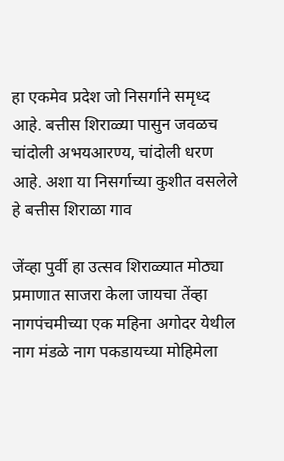हा एकमेव प्रदेश जो निसर्गाने समृध्द आहे. बत्तीस शिराळ्या पासुन जवळच चांदोली अभयआरण्य, चांदोली धरण आहे. अशा या निसर्गाच्या कुशीत वसलेले हे बत्तीस शिराळा गाव

जेंव्हा पुर्वी हा उत्सव शिराळ्यात मोठ्या प्रमाणात साजरा केला जायचा तेंव्हा नागपंचमीच्या एक महिना अगोदर येथील नाग मंडळे नाग पकडायच्या मोहिमेला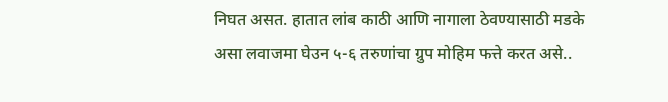निघत असत. हातात लांब काठी आणि नागाला ठेवण्यासाठी मडके असा लवाजमा घेउन ५-६ तरुणांचा ग्रुप मोहिम फत्ते करत असे..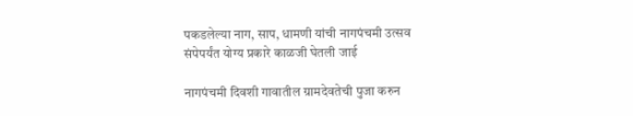पकडलेल्या नाग, साप, धामणी यांची नागपंचमी उत्सव संपेपर्यंत योग्य प्रकारे काळजी घेतली जाई

नागपंचमी दिवशी गावातील ग्रामदेवतेची पुजा करुन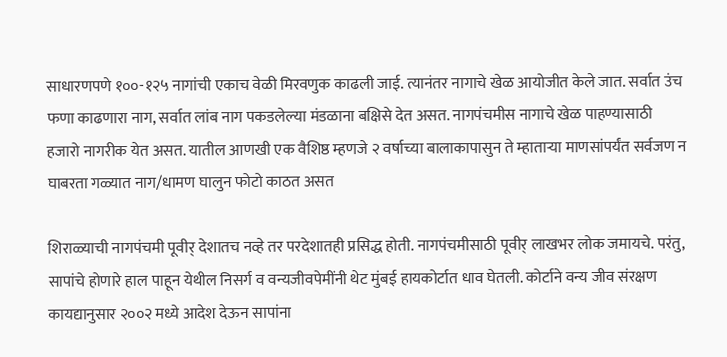साधारणपणे १००-१२५ नागांची एकाच वेळी मिरवणुक काढली जाई. त्यानंतर नागाचे खेळ आयोजीत केले जात. सर्वात उंच फणा काढणारा नाग, सर्वात लांब नाग पकडलेल्या मंडळाना बक्षिसे देत असत. नागपंचमीस नागाचे खेळ पाहण्यासाठी हजारो नागरीक येत असत. यातील आणखी एक वैशिष्ठ म्हणजे २ वर्षाच्या बालाकापासुन ते म्हातार्‍या माणसांपर्यंत सर्वजण न घाबरता गळ्यात नाग/धामण घालुन फोटो काठत असत

शिराळ्याची नागपंचमी पूवीर् देशातच नव्हे तर परदेशातही प्रसिद्ध होती. नागपंचमीसाठी पूवीर् लाखभर लोक जमायचे. परंतु, सापांचे होणारे हाल पाहून येथील निसर्ग व वन्यजीवपेमींनी थेट मुंबई हायकोर्टात धाव घेतली. कोर्टाने वन्य जीव संरक्षण कायद्यानुसार २००२ मध्ये आदेश देऊन सापांना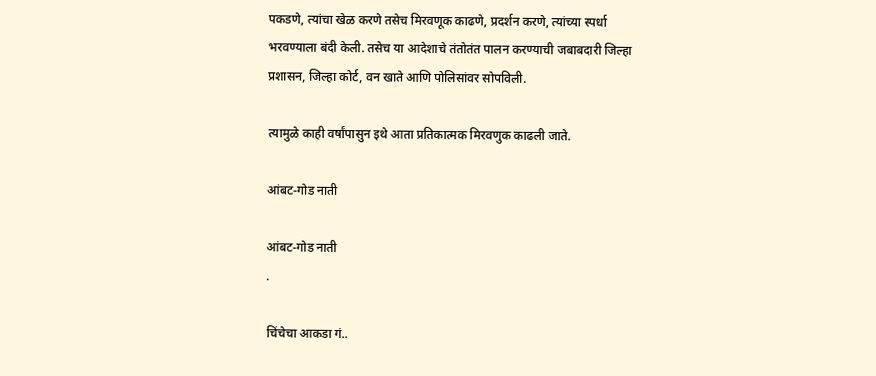पकडणे, त्यांचा खेळ करणे तसेच मिरवणूक काढणे, प्रदर्शन करणे, त्यांच्या स्पर्धा भरवण्याला बंदी केली. तसेच या आदेशाचे तंतोतंत पालन करण्याची जबाबदारी जिल्हा प्रशासन, जिल्हा कोर्ट, वन खाते आणि पोलिसांवर सोपविली.

त्यामुळे काही वर्षांपासुन इथे आता प्रतिकात्मक मिरवणुक काढली जाते.

आंबट-गोड नाती

आंबट-गोड नाती
.

चिंचेचा आकडा गं..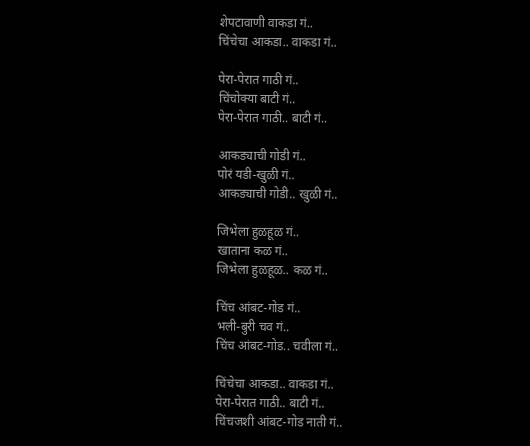शेपटावाणी वाकडा गं..
चिंचेचा आकडा.. वाकडा गं..

पेरा-पेरात गाठी गं..
चिंचोक्या बाटी गं..
पेरा-पेरात गाठी.. बाटी गं..

आकड्याची गोडी गं..
पोरं यडी-खुळी गं..
आकड्याची गोडी.. खुळी गं..

जिभेला हुळहूळ गं..
खाताना कळ गं..
जिभेला हुळहूळ.. कळ गं..

चिंच आंबट-गोड गं..
भली-बुरी चव गं..
चिंच आंबट-गोड.. चवीला गं..

चिंचेचा आकडा.. वाकडा गं..
पेरा-पेरात गाठी.. बाटी गं..
चिंचजशी आंबट-गोड नाती गं..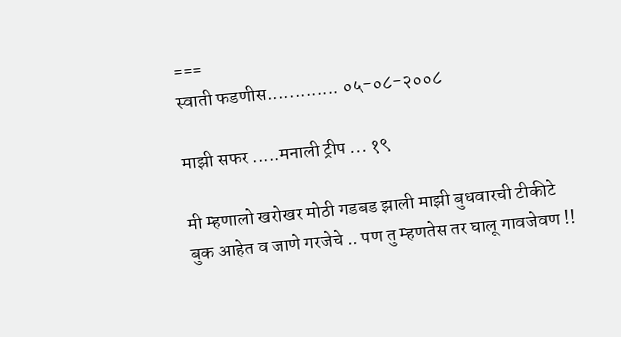===
स्वाती फडणीस............. ०५-०८-२००८

माझी सफर .....मनाली ट्रीप ... १९

मी म्हणालो खरोखर मोठी गडबड झाली माझी बुधवारची टीकीटे बुक आहेत व जाणे गरजेचे .. पण तु म्हणतेस तर घालू गावजेवण !!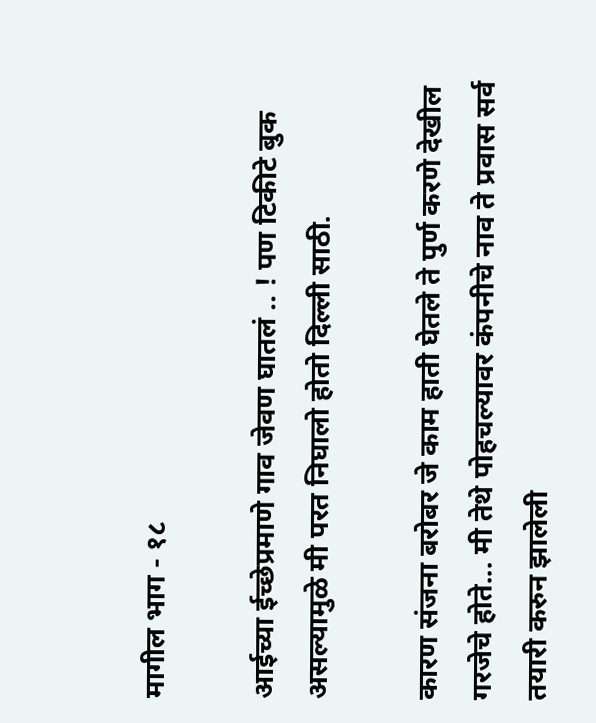मागील भाग - १८

आईच्या ईच्छेप्रमाणे गाव जेवण घातलं .. ! पण टिकीटे बुक असल्यामुळे मी परत निघालो होतो दिल्ली साठी.

कारण संजना बरोबर जे काम हाती घेतले ते पुर्ण करणे देखील गरजेचे होते... मी तेथे पोहचल्यावर कंपनीचे नाव ते प्रवास सर्व तयारी करुन झालेली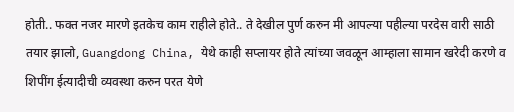होती.. फक्त नजर मारणे इतकेच काम राहीले होते.. ते देखील पुर्ण करुन मी आपल्या पहील्या परदेस वारी साठी तयार झालो, Guangdong China, येथे काही सप्लायर होते त्यांच्या जवळून आम्हाला सामान खरेदी करणे व शिपींग ईत्यादीची व्यवस्था करुन परत येणे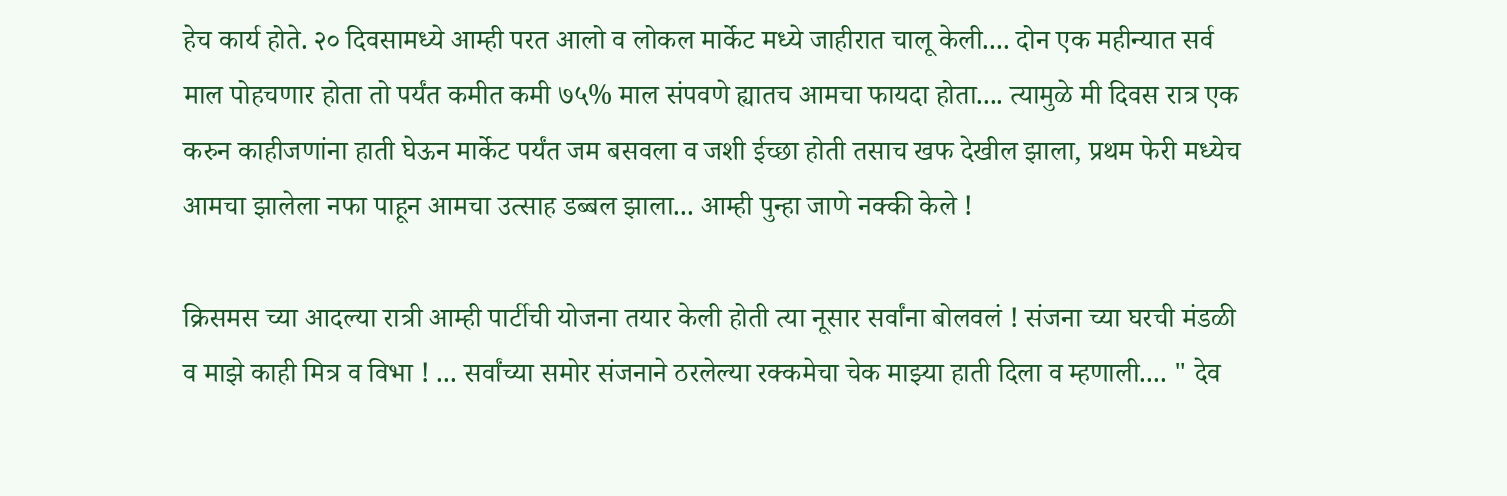हेच कार्य होते. २० दिवसामध्ये आम्ही परत आलो व लोकल मार्केट मध्ये जाहीरात चालू केली.... दोन एक महीन्यात सर्व माल पोहचणार होता तो पर्यंत कमीत कमी ७५% माल संपवणे ह्यातच आमचा फायदा होता.... त्यामुळे मी दिवस रात्र एक करुन काहीजणांना हाती घेऊन मार्केट पर्यंत जम बसवला व जशी ईच्छा होती तसाच खफ देखील झाला, प्रथम फेरी मध्येच आमचा झालेला नफा पाहून आमचा उत्साह डब्बल झाला... आम्ही पुन्हा जाणे नक्की केले !

क्रिसमस च्या आदल्या रात्री आम्ही पार्टीची योजना तयार केली होती त्या नूसार सर्वांना बोलवलं ! संजना च्या घरची मंडळी व माझे काही मित्र व विभा ! ... सर्वांच्या समोर संजनाने ठरलेल्या रक्कमेचा चेक माझ्या हाती दिला व म्हणाली.... " देव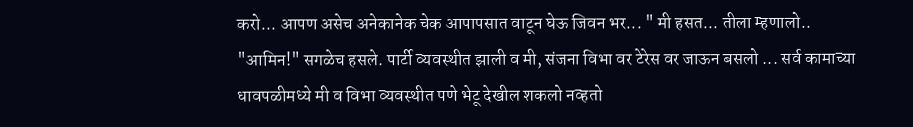करो... आपण असेच अनेकानेक चेक आपापसात वाटून घेऊ जिवन भर... " मी हसत... तीला म्हणालो.. "आमिन!" सगळेच हसले. पार्टी व्यवस्थीत झाली व मी, संजना विभा वर टेरेस वर जाऊन बसलो ... सर्व कामाच्या धावपळीमध्ये मी व विभा व्यवस्थीत पणे भेटू देखील शकलो नव्हतो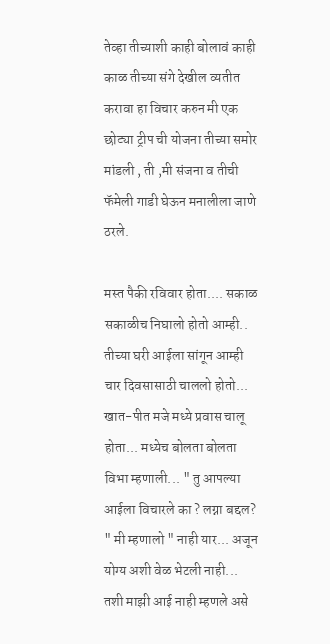तेव्हा तीच्याशी काही बोलावं काही काळ तीच्या संगे देखील व्यतीत करावा हा विचार करुन मी एक छोट्या ट्रीप ची योजना तीच्या समोर मांडली , ती ,मी संजना व तीची फॅमेली गाडी घेऊन मनालीला जाणे ठरले.

मस्त पैकी रविवार होता.... सकाळ सकाळीच निघालो होतो आम्ही.. तीच्या घरी आईला सांगून आम्ही चार दिवसासाठी चाललो होतो... खात-पीत मजे मध्ये प्रवास चालू होता... मध्येच बोलता बोलता विभा म्हणाली... " तु आपल्या आईला विचारले का ? लग्ना बद्दल? " मी म्हणालो " नाही यार... अजून योग्य अशी वेळ भेटली नाही... तशी माझी आई नाही म्हणले असे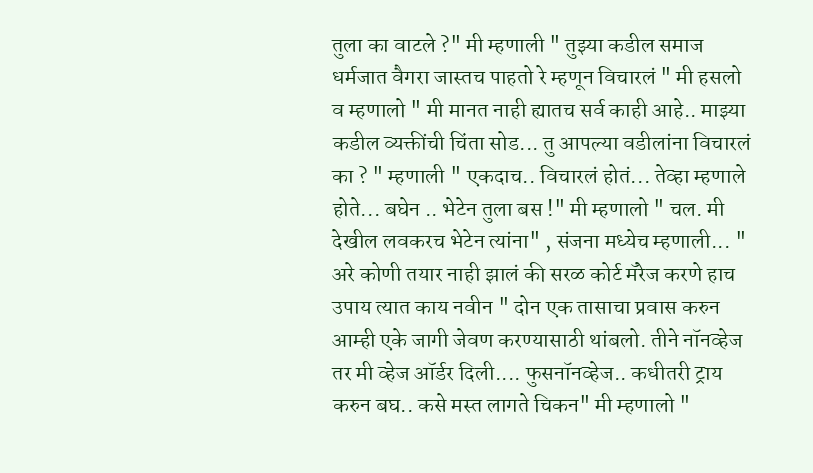तुला का वाटले ?" मी म्हणाली " तुझ्या कडील समाज धर्मजात वैगरा जास्तच पाहतो रे म्हणून विचारलं " मी हसलो व म्हणालो " मी मानत नाही ह्यातच सर्व काही आहे.. माझ्या कडील व्यक्तींची चिंता सोड... तु आपल्या वडीलांना विचारलं का ? " म्हणाली " एकदाच.. विचारलं होतं... तेव्हा म्हणाले होते... बघेन .. भेटेन तुला बस !" मी म्हणालो " चल. मी देखील लवकरच भेटेन त्यांना" , संजना मध्येच म्हणाली... " अरे कोणी तयार नाही झालं की सरळ कोर्ट मॅरेज करणे हाच उपाय त्यात काय नवीन " दोन एक तासाचा प्रवास करुन आम्ही एके जागी जेवण करण्यासाठी थांबलो. तीने नॉनव्हेज तर मी व्हेज ऑर्डर दिली.... फुसनॉनव्हेज.. कधीतरी ट्राय करुन बघ.. कसे मस्त लागते चिकन" मी म्हणालो "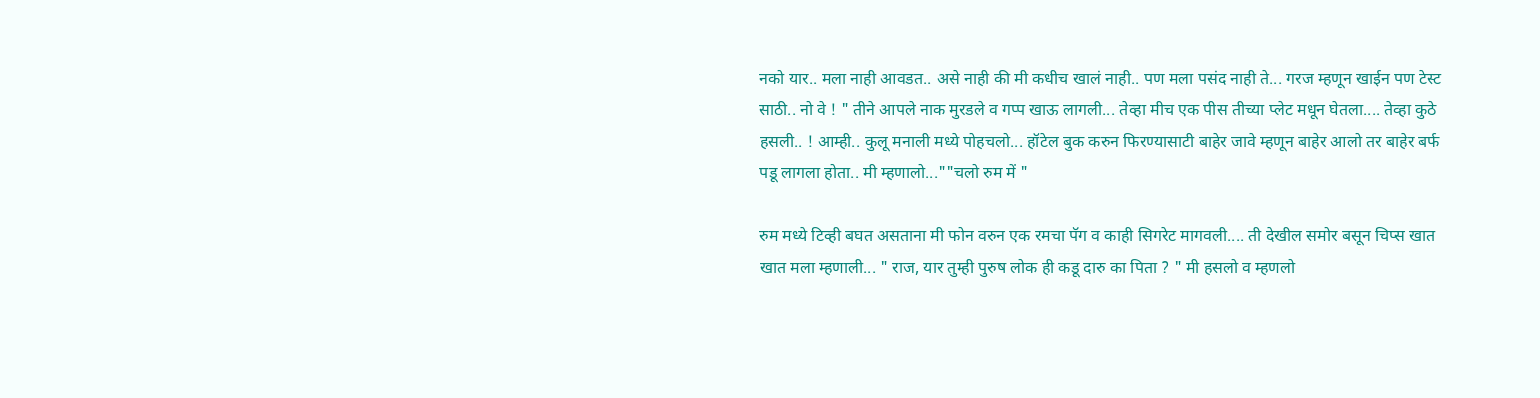नको यार.. मला नाही आवडत.. असे नाही की मी कधीच खालं नाही.. पण मला पसंद नाही ते... गरज म्हणून खाईन पण टेस्ट साठी.. नो वे ! " तीने आपले नाक मुरडले व गप्प खाऊ लागली... तेव्हा मीच एक पीस तीच्या प्लेट मधून घेतला.... तेव्हा कुठे हसली.. ! आम्ही.. कुलू मनाली मध्ये पोहचलो... हॉटेल बुक करुन फिरण्यासाटी बाहेर जावे म्हणून बाहेर आलो तर बाहेर बर्फ पडू लागला होता.. मी म्हणालो...""चलो रुम में "

रुम मध्ये टिव्ही बघत असताना मी फोन वरुन एक रमचा पॅग व काही सिगरेट मागवली.... ती देखील समोर बसून चिप्स खात खात मला म्हणाली... " राज, यार तुम्ही पुरुष लोक ही कडू दारु का पिता ? " मी हसलो व म्हणलो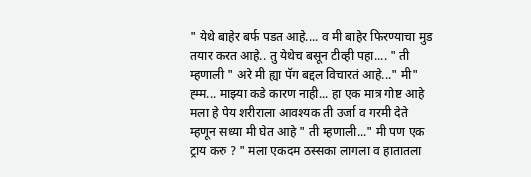" येथे बाहेर बर्फ पडत आहे.... व मी बाहेर फिरण्याचा मुड तयार करत आहे.. तु येथेच बसून टीव्ही पहा.... " ती म्हणाली " अरे मी ह्या पॅग बद्दल विचारतं आहे..." मी" ह्म्म... माझ्या कडे कारण नाही... हा एक मात्र गोष्ट आहे मला हे पेय शरीराला आवश्यक ती उर्जा व गरमी देते म्हणून सध्या मी घेत आहे " ती म्हणाली..." मी पण एक ट्राय करु ? " मला एकदम ठस्सका लागला व हातातला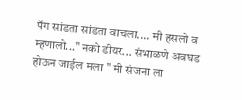पॅग सांडता सांडता वाचला.... मी हसलो व म्हणालो..." नको डीयर... संभाळणे अवघड होऊन जाईल मला " मी संजना ला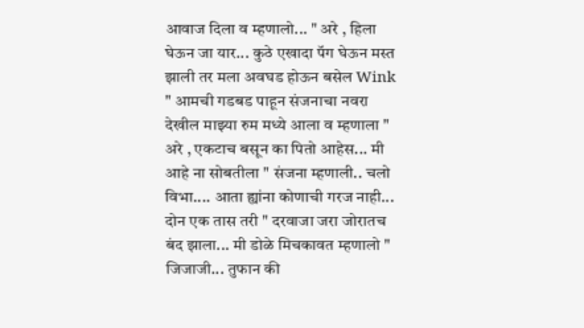आवाज दिला व म्हणालो... " अरे , हिला घेऊन जा यार... कुठे एखादा पॅग घेऊन मस्त झाली तर मला अवघड होऊन बसेल Wink " आमची गडबड पाहून संजनाचा नवरा देखील माझ्या रुम मध्ये आला व म्हणाला " अरे , एकटाच बसून का पितो आहेस... मी आहे ना सोबतीला " संजना म्हणाली.. चलो विभा.... आता ह्यांना कोणाची गरज नाही... दोन एक तास तरी " दरवाजा जरा जोरातच बंद झाला... मी डोळे मिचकावत म्हणालो " जिजाजी... तुफान की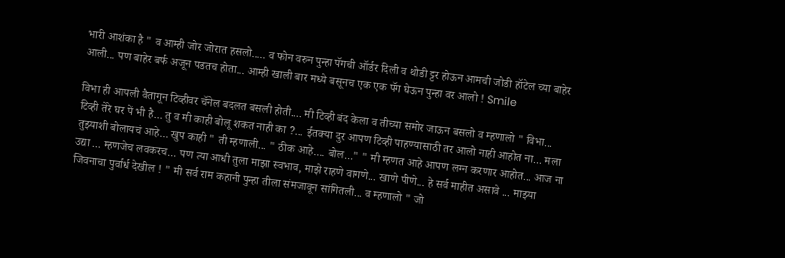भारी आशंका है " व आम्ही जोर जोरात हसलो..... व फोन वरुन पुन्हा पॅगची ऑर्डर दिली व थोडी ट्टर होऊन आमची जोडी हॉटेल च्या बाहेर आली... पण बाहेर बर्फ अजून पडतच होता... आम्ही खाली बार मध्ये बसूनच एक एक पॅग घेऊन पुन्हा वर आलो ! Smile

विभा ही आपली वैतागून टिव्हीवर चॅनेल बदलत बसली होती.... मी टिव्ही बंद केला व तीच्या समोर जाऊन बसलो व म्हणालो " विभा... टिव्ही तेरे घर पें भी है... तु व मी काही बोलू शकत नाही का ?... ईतक्या दुर आपण टिव्ही पाहण्यासाठी तर आलो नाही आहोत ना... मला तुझ्याशी बोलायचं आहे... खुप काही " ती म्हणाली... " ठीक आहे.... बोल..." " मी म्हणत आहे आपण लग्न करणार आहोत... आज ना उद्या ... म्हणजेच लवकरच... पण त्या आधी तुला माझा स्वभाव, माझे राहणे वागणे... खाणे पीणे... हे सर्व माहीत असावे ... माझ्या जिवनाचा पुर्वार्ध देखील ! " मी सर्व राम कहानी पुन्हा तीला संमजावून सांगितली... व म्हणालो " जो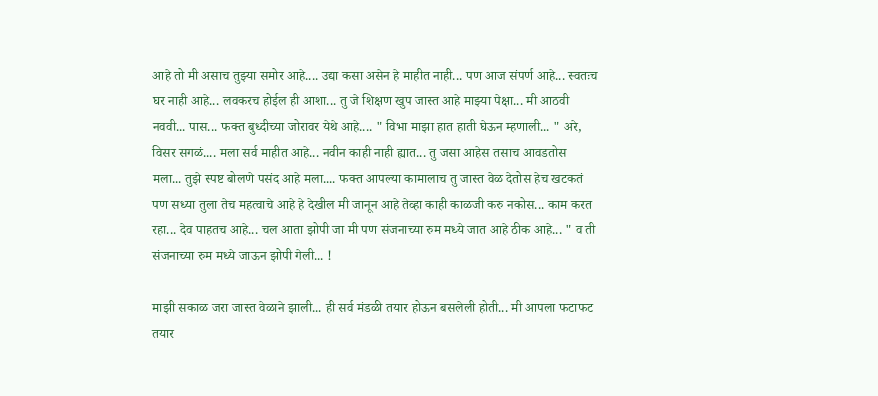आहे तो मी असाच तुझ्या समोर आहे.... उद्या कसा असेन हे माहीत नाही... पण आज संपर्ण आहे... स्वतःच घर नाही आहे... लवकरच होईल ही आशा... तु जे शिक्षण खुप जास्त आहे माझ्या पेक्षा... मी आठवी नववी... पास... फक्त बुध्दीच्या जोरावर येथे आहे.... " विभा माझा हात हाती घेऊन म्हणाली... " अरे, विसर सगळं.... मला सर्व माहीत आहे... नवीन काही नाही ह्यात... तु जसा आहेस तसाच आवडतोस मला... तुझे स्पष्ट बोलणे पसंद आहे मला.... फक्त आपल्या कामालाच तु जास्त वेळ देतोस हेच खटकतं पण सध्या तुला तेच महत्वाचे आहे हे देखील मी जानून आहे तेव्हा काही काळजी करु नकोस... काम करत रहा... देव पाहतच आहे... चल आता झोपी जा मी पण संजनाच्या रुम मध्ये जात आहे ठीक आहे... " व ती संजनाच्या रुम मध्ये जाऊन झोपी गेली... !

माझी सकाळ जरा जास्त वेळाने झाली... ही सर्व मंडळी तयार होऊन बसलेली होती... मी आपला फटाफट तयार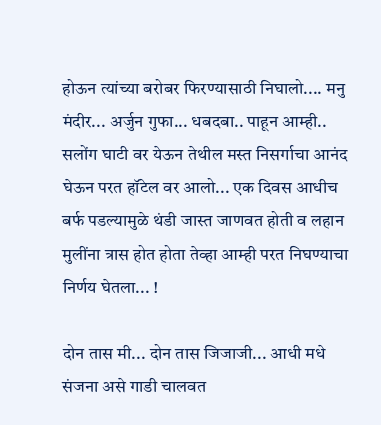होऊन त्यांच्या बरोबर फिरण्यासाठी निघालो.... मनु मंदीर... अर्जुन गुफा... धबदबा.. पाहून आम्ही.. सलोंग घाटी वर येऊन तेथील मस्त निसर्गाचा आनंद घेऊन परत हॉटेल वर आलो... एक दिवस आधीच बर्फ पडल्यामुळे थंडी जास्त जाणवत होती व लहान मुलींना त्रास होत होता तेव्हा आम्ही परत निघण्याचा निर्णय घेतला... !

दोन तास मी... दोन तास जिजाजी... आधी मधे संजना असे गाडी चालवत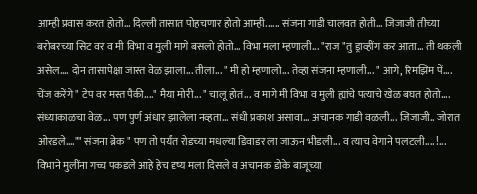आम्ही प्रवास करत होतो... दिल्ली तासात पोहचणार होतो आम्ही...... संजना गाडी चालवत होती... जिजाजी तीच्या बरोबरच्या सिट वर व मी विभा व मुली मागे बसलो होतो... विभा मला म्हणाली... "राज "तु ड्राव्हींग कर आता... ती थकली असेल.... दोन तासापेक्षा जास्त वेळ झाला... तीला... " मी हो म्हणालो... तेव्हा संजना म्हणाली... " आगे, रिमझिम पें.... चेंज करेंगे " टेप वर मस्त पैकी...." मैया मोरी... " चालू होतं... व मागे मी विभा व मुली ह्यांचे पत्याचे खेळ बघत होतो.... संध्याकाळचा वेळ... पण पुर्ण अंधार झालेला नव्हता... संधी प्रकाश असावा... अचानक गाडी वळली... जिजाजी.. जोरात ओरडले...."" संजना ब्रेक " पण तो पर्यंत रोडच्या मधल्या डिवाडर ला जाऊन भीडली... व त्याच वेगाने पलटली.... !... विभाने मुलींना गच्च पकडले आहे हेच दृष्य मला दिसले व अचानक डोके बाजूच्या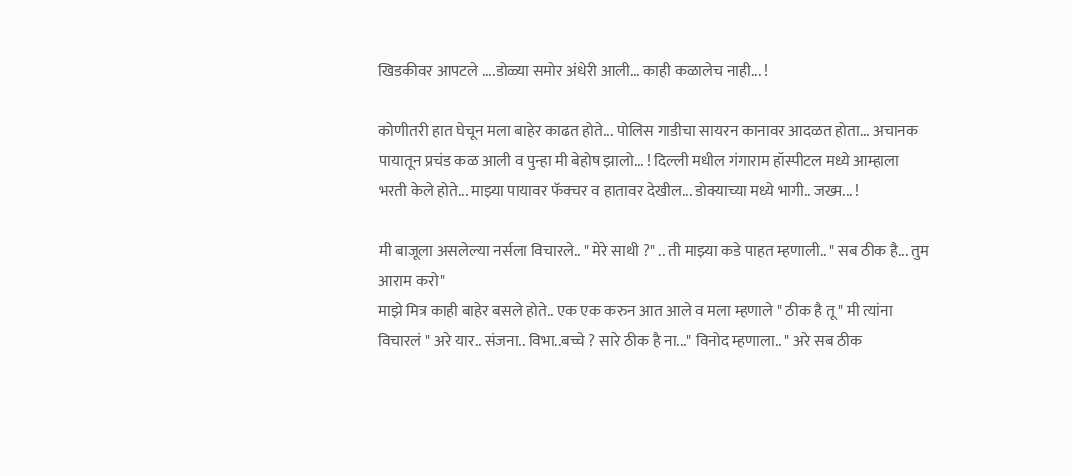खिडकीवर आपटले ....डोळ्या समोर अंधेरी आली... काही कळालेच नाही... !

कोणीतरी हात घेचून मला बाहेर काढत होते... पोलिस गाडीचा सायरन कानावर आदळत होता... अचानक पायातून प्रचंड कळ आली व पुन्हा मी बेहोष झालो... ! दिल्ली मधील गंगाराम हॉस्पीटल मध्ये आम्हाला भरती केले होते... माझ्या पायावर फॅक्चर व हातावर देखील... डोक्याच्या मध्ये भागी.. जख्म... !

मी बाजूला असलेल्या नर्सला विचारले.. " मेरे साथी ?" .. ती माझ्या कडे पाहत म्हणाली.. " सब ठीक है... तुम आराम करो"
माझे मित्र काही बाहेर बसले होते.. एक एक करुन आत आले व मला म्हणाले " ठीक है तू " मी त्यांना विचारलं " अरे यार.. संजना.. विभा..बच्चे ? सारे ठीक है ना..." विनोद म्हणाला.. " अरे सब ठीक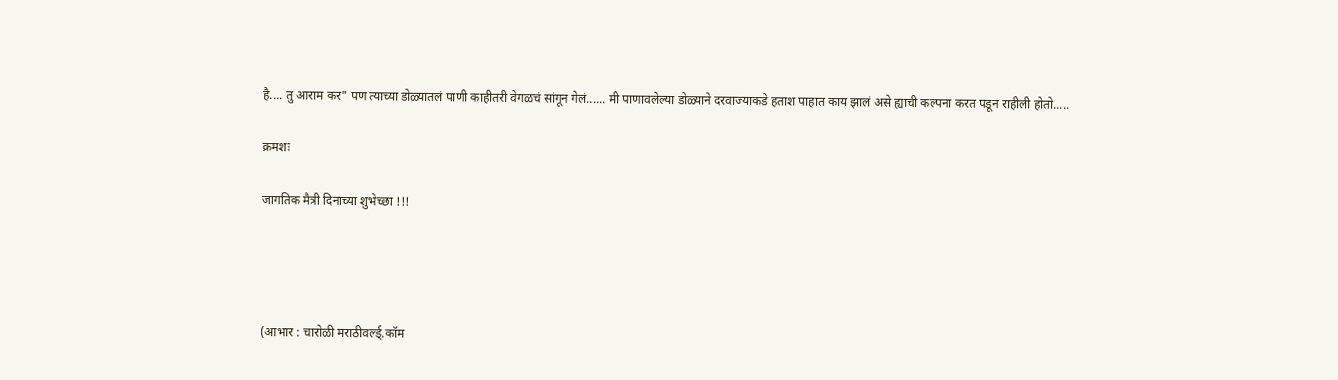है.... तु आराम कर" पण त्याच्या डोळ्यातलं पाणी काहीतरी वेगळचं सांगून गेलं...... मी पाणावलेल्या डोळ्याने दरवाज्याकडे हताश पाहात काय झालं असे ह्याची कल्पना करत पडून राहीली होतो.....

क्रमशः

जागतिक मैत्री दिनाच्या शुभेच्छा !!!




(आभार : चारोळी मराठीवर्ल्ड्.कॉम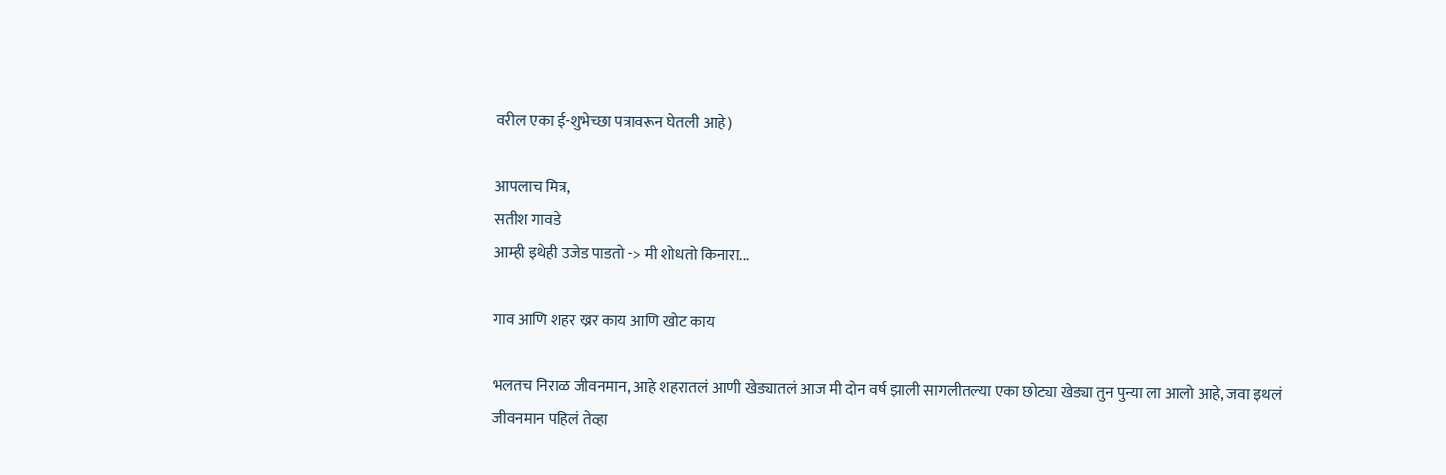वरील एका ई-शुभेच्छा पत्रावरून घेतली आहे)

आपलाच मित्र,
सतीश गावडे
आम्ही इथेही उजेड पाडतो -> मी शोधतो किनारा...

गाव आणि शहर ख्रर काय आणि खोट काय

भलतच निराळ जीवनमान, आहे शहरातलं आणी खेड्यातलं आज मी दोन वर्ष झाली सागलीतल्या एका छोट्या खेड्या तुन पुन्या ला आलो आहे, जवा इथलं जीवनमान पहिलं तेव्हा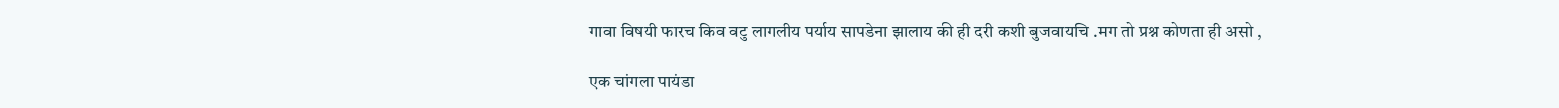गावा विषयी फारच किव वटु लागलीय पर्याय सापडेना झालाय की ही दरी कशी बुजवायचि .मग तो प्रश्न कोणता ही असो ,

एक चांगला पायंडा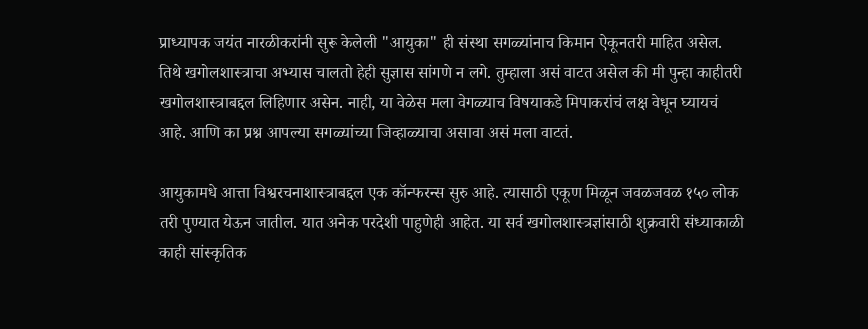प्राध्यापक जयंत नारळीकरांनी सुरू केलेली "आयुका" ही संस्था सगळ्यांनाच किमान ऐकूनतरी माहित असेल. तिथे खगोलशास्त्राचा अभ्यास चालतो हेही सुज्ञास सांगणे न लगे. तुम्हाला असं वाटत असेल की मी पुन्हा काहीतरी खगोलशास्त्राबद्दल लिहिणार असेन. नाही, या वेळेस मला वेगळ्याच विषयाकडे मिपाकरांचं लक्ष वेधून घ्यायचं आहे. आणि का प्रश्न आपल्या सगळ्यांच्या जिव्हाळ्याचा असावा असं मला वाटतं.

आयुकामधे आत्ता विश्वरचनाशास्त्राबद्दल एक कॉन्फरन्स सुरु आहे. त्यासाठी एकूण मिळून जवळजवळ १५० लोक तरी पुण्यात येऊन जातील. यात अनेक परदेशी पाहुणेही आहेत. या सर्व खगोलशास्त्रज्ञांसाठी शुक्रवारी संध्याकाळी काही सांस्कृतिक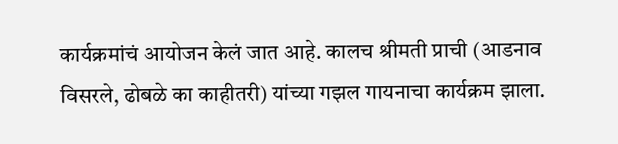कार्यक्रमांचं आयोजन केलं जात आहे. कालच श्रीमती प्राची (आडनाव विसरले, ढोबळे का काहीतरी) यांच्या गझल गायनाचा कार्यक्रम झाला.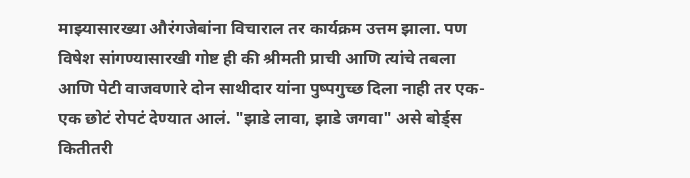माझ्यासारख्या औरंगजेबांना विचाराल तर कार्यक्रम उत्तम झाला. पण विषेश सांगण्यासारखी गोष्ट ही की श्रीमती प्राची आणि त्यांचे तबला आणि पेटी वाजवणारे दोन साथीदार यांना पुष्पगुच्छ दिला नाही तर एक-एक छोटं रोपटं देण्यात आलं. "झाडे लावा, झाडे जगवा" असे बोर्ड्स कितीतरी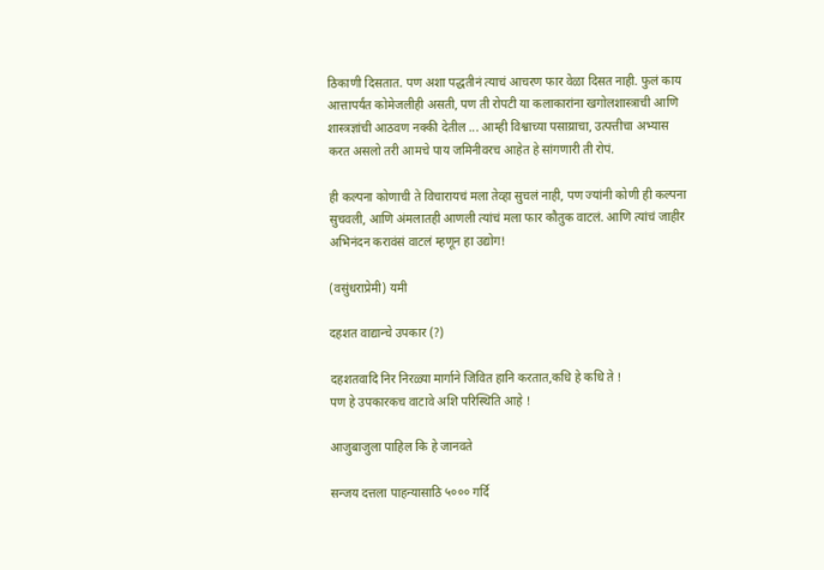ठिकाणी दिसतात. पण अशा पद्धतीनं त्याचं आचरण फार वेळा दिसत नाही. फुलं काय आत्तापर्यंत कोमेजलीही असती, पण ती रोपटी या कलाकारांना खगोलशास्त्राची आणि शास्त्रज्ञांची आठवण नक्की देतील ... आम्ही विश्वाच्या पसाय्राचा, उत्पत्तीचा अभ्यास करत असलो तरी आमचे पाय जमिनीवरच आहेत हे सांगणारी ती रोपं.

ही कल्पना कोणाची ते विचारायचं मला तेव्हा सुचलं नाही, पण ज्यांनी कोणी ही कल्पना सुचवली, आणि अंमलातही आणली त्यांचं मला फार कौतुक वाटलं. आणि त्यांचं जाहीर अभिनंदन करावंसं वाटलं म्हणून हा उद्योग!

(वसुंधराप्रेमी) यमी

दहशत वाद्यान्चे उपकार (?)

दहशतवादि निर निरळ्या मार्गाने जिवित हानि करतात,कधि हे कधि ते !
पण हे उपकारकच वाटावे अशि परिस्थिति आहे !

आजुबाजुला पाहिल कि हे जानवते

सन्जय दत्तला पाहन्यासाठि ५००० गर्दि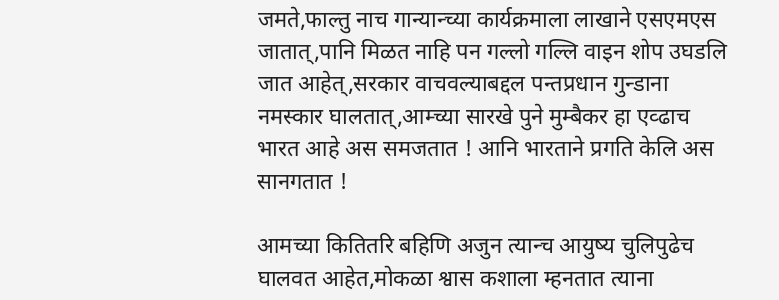जमते,फाल्तु नाच गान्यान्च्या कार्यक्रमाला लाखाने एसएमएस जातात्,पानि मिळत नाहि पन गल्लो गल्लि वाइन शोप उघडलि जात आहेत्,सरकार वाचवल्याबद्दल पन्तप्रधान गुन्डाना नमस्कार घालतात्,आम्च्या सारखे पुने मुम्बैकर हा एव्ढाच भारत आहे अस समजतात ! आनि भारताने प्रगति केलि अस सानगतात !

आमच्या कितितरि बहिणि अजुन त्यान्च आयुष्य चुलिपुढेच घालवत आहेत,मोकळा श्वास कशाला म्हनतात त्याना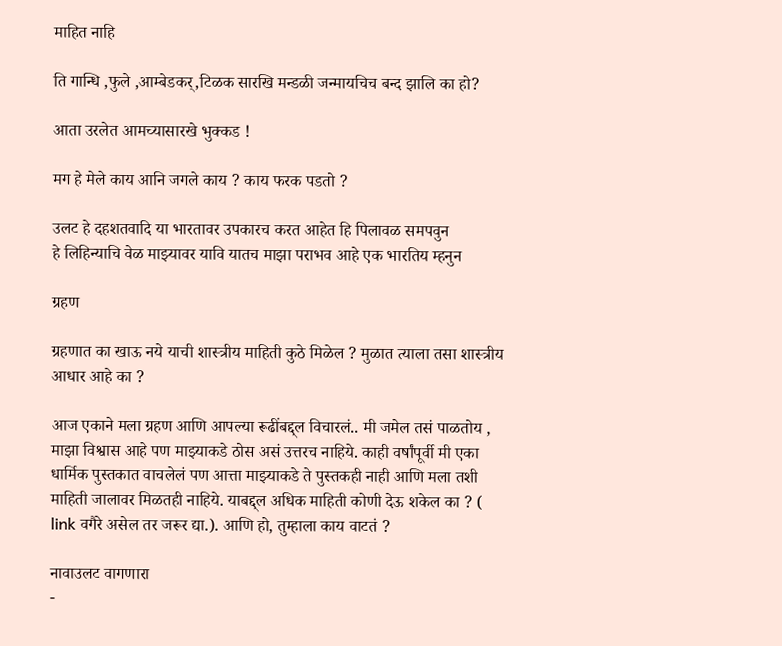माहित नाहि

ति गान्धि ,फुले ,आम्बेडकर्,टिळक सारखि मन्डळी जन्मायचिच बन्द झालि का हो?

आता उरलेत आमच्यासारखे भुक्कड !

मग हे मेले काय आनि जगले काय ? काय फरक पडतो ?

उलट हे दहशतवादि या भारतावर उपकारच करत आहेत हि पिलावळ समपवुन
हे लिहिन्याचि वेळ माझ्यावर यावि यातच माझा पराभव आहे एक भारतिय म्हनुन

ग्रहण

ग्रहणात का खाऊ नये याची शास्त्रीय माहिती कुठे मिळेल ? मुळात त्याला तसा शास्त्रीय आधार आहे का ?

आज एकाने मला ग्रहण आणि आपल्या रूढींबद्द्ल विचारलं.. मी जमेल तसं पाळतोय , माझा विश्वास आहे पण माझ्याकडे ठोस असं उत्तरच नाहिये. काही वर्षांपूर्वी मी एका धार्मिक पुस्तकात वाचलेलं पण आत्ता माझ्याकडे ते पुस्तकही नाही आणि मला तशी माहिती जालावर मिळतही नाहिये. याबद्द्ल अधिक माहिती कोणी देऊ शकेल का ? ( link वगैरे असेल तर जरूर द्या.). आणि हो, तुम्हाला काय वाटतं ?

नावाउलट वागणारा
-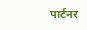पार्टनर